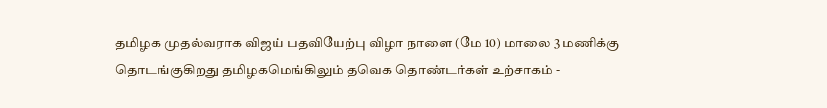தமிழக முதல்வராக விஜய் பதவியேற்பு விழா நாளை (மே 10) மாலை 3 மணிக்கு தொடங்குகிறது தமிழகமெங்கிலும் தவெக தொண்டர்கள் உற்சாகம் -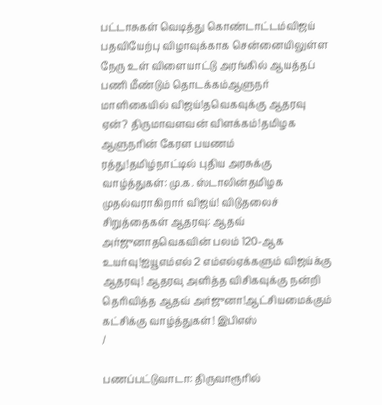பட்டாசுகள் வெடித்து கொண்டாட்டம்விஜய் பதவியேற்பு விழாவுக்காக சென்னையிலுள்ள நேரு உள் விளையாட்டு அரங்கில் ஆயத்தப் பணி மீண்டும் தொடக்கம்ஆளுநர் மாளிகையில் விஜய்!தவெகவுக்கு ஆதரவு ஏன்? திருமாவளவன் விளக்கம்!தமிழக ஆளுநரின் கேரள பயணம் ரத்து!தமிழ்நாட்டில் புதிய அரசுக்கு வாழ்த்துகள்: மு.க. ஸ்டாலின்தமிழக முதல்வராகிறார் விஜய்! விடுதலைச் சிறுத்தைகள் ஆதரவு: ஆதவ் அர்ஜுனாதவெகவின் பலம் 120-ஆக உயர்வு!ஐயூஎம்எல் 2 எம்எல்ஏக்களும் விஜய்க்கு ஆதரவு! ஆதரவு அளித்த விசிகவுக்கு நன்றி தெரிவித்த ஆதவ் அர்ஜுனா!ஆட்சியமைக்கும் கட்சிக்கு வாழ்த்துகள்! இபிஎஸ்
/

பணப்பட்டுவாடா: திருவாரூரில்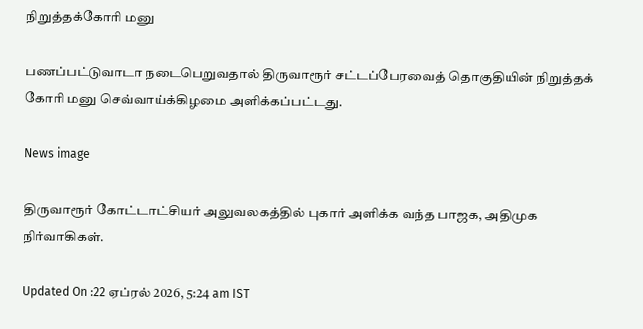நிறுத்தக்கோரி மனு

பணப்பட்டுவாடா நடைபெறுவதால் திருவாரூர் சட்டப்பேரவைத் தொகுதியின் நிறுத்தக் கோரி மனு செவ்வாய்க்கிழமை அளிக்கப்பட்டது.

News image

திருவாரூர் கோட்டாட்சியர் அலுவலகத்தில் புகார் அளிக்க வந்த பாஜக, அதிமுக நிர்வாகிகள்.

Updated On :22 ஏப்ரல் 2026, 5:24 am IST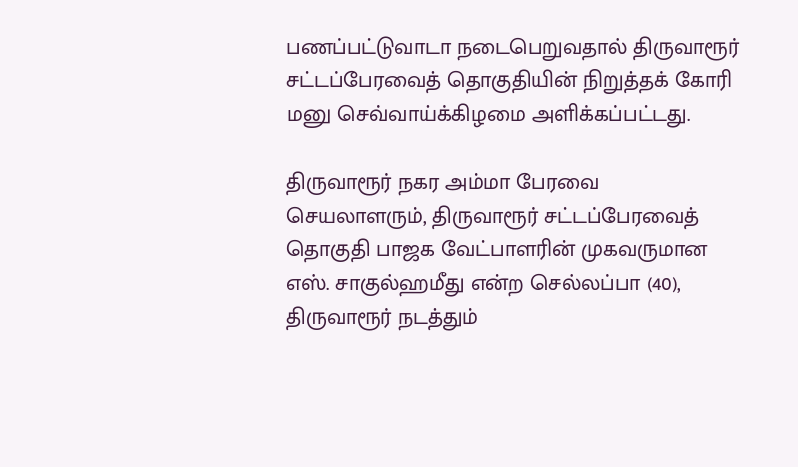பணப்பட்டுவாடா நடைபெறுவதால் திருவாரூர் சட்டப்பேரவைத் தொகுதியின் நிறுத்தக் கோரி மனு செவ்வாய்க்கிழமை அளிக்கப்பட்டது.

திருவாரூர் நகர அம்மா பேரவை செயலாளரும், திருவாரூர் சட்டப்பேரவைத் தொகுதி பாஜக வேட்பாளரின் முகவருமான எஸ். சாகுல்ஹமீது என்ற செல்லப்பா (40), திருவாரூர் நடத்தும்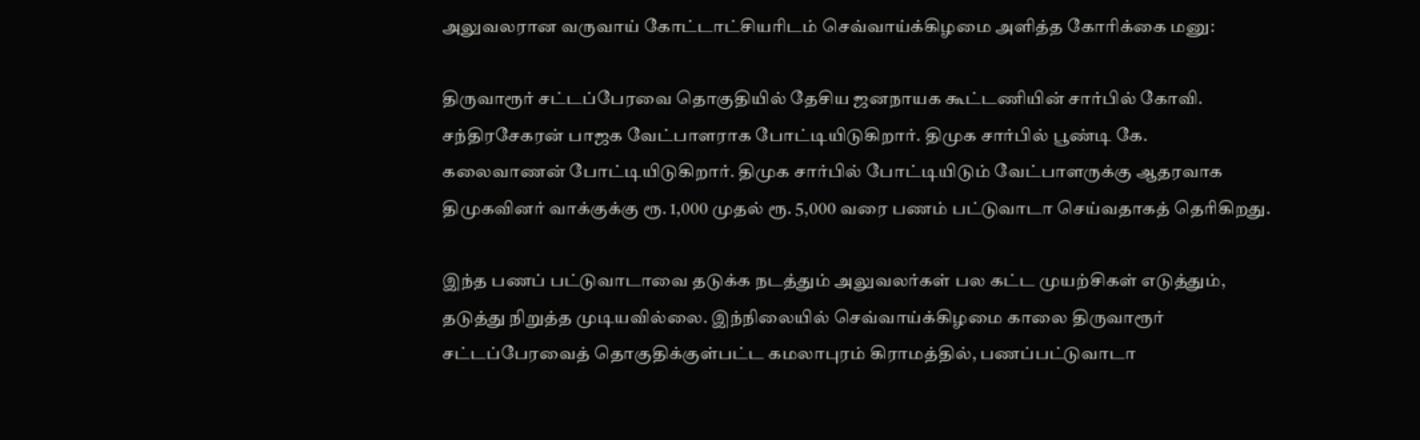அலுவலரான வருவாய் கோட்டாட்சியரிடம் செவ்வாய்க்கிழமை அளித்த கோரிக்கை மனு:

திருவாரூர் சட்டப்பேரவை தொகுதியில் தேசிய ஜனநாயக கூட்டணியின் சார்பில் கோவி. சந்திரசேகரன் பாஜக வேட்பாளராக போட்டியிடுகிறார். திமுக சார்பில் பூண்டி கே. கலைவாணன் போட்டியிடுகிறார். திமுக சார்பில் போட்டியிடும் வேட்பாளருக்கு ஆதரவாக திமுகவினர் வாக்குக்கு ரூ. 1,000 முதல் ரூ. 5,000 வரை பணம் பட்டுவாடா செய்வதாகத் தெரிகிறது.

இந்த பணப் பட்டுவாடாவை தடுக்க நடத்தும் அலுவலர்கள் பல கட்ட முயற்சிகள் எடுத்தும், தடுத்து நிறுத்த முடியவில்லை. இந்நிலையில் செவ்வாய்க்கிழமை காலை திருவாரூர் சட்டப்பேரவைத் தொகுதிக்குள்பட்ட கமலாபுரம் கிராமத்தில், பணப்பட்டுவாடா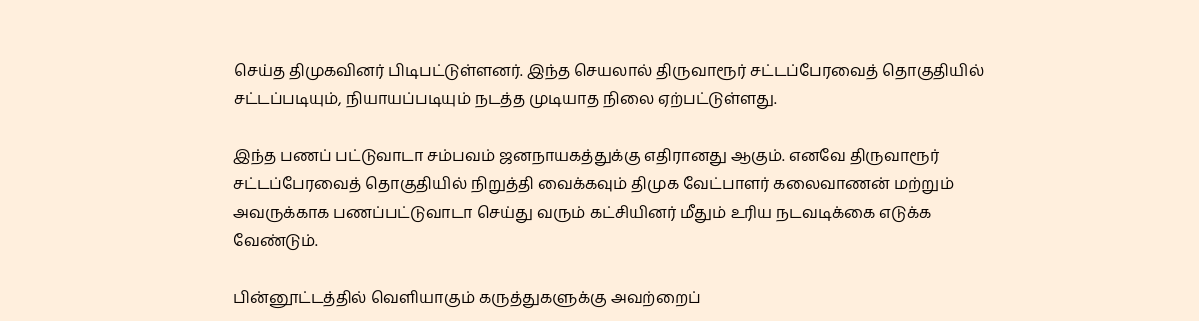செய்த திமுகவினர் பிடிபட்டுள்ளனர். இந்த செயலால் திருவாரூர் சட்டப்பேரவைத் தொகுதியில் சட்டப்படியும், நியாயப்படியும் நடத்த முடியாத நிலை ஏற்பட்டுள்ளது.

இந்த பணப் பட்டுவாடா சம்பவம் ஜனநாயகத்துக்கு எதிரானது ஆகும். எனவே திருவாரூர் சட்டப்பேரவைத் தொகுதியில் நிறுத்தி வைக்கவும் திமுக வேட்பாளர் கலைவாணன் மற்றும் அவருக்காக பணப்பட்டுவாடா செய்து வரும் கட்சியினர் மீதும் உரிய நடவடிக்கை எடுக்க வேண்டும்.

பின்னூட்டத்தில் வெளியாகும் கருத்துகளுக்கு அவற்றைப்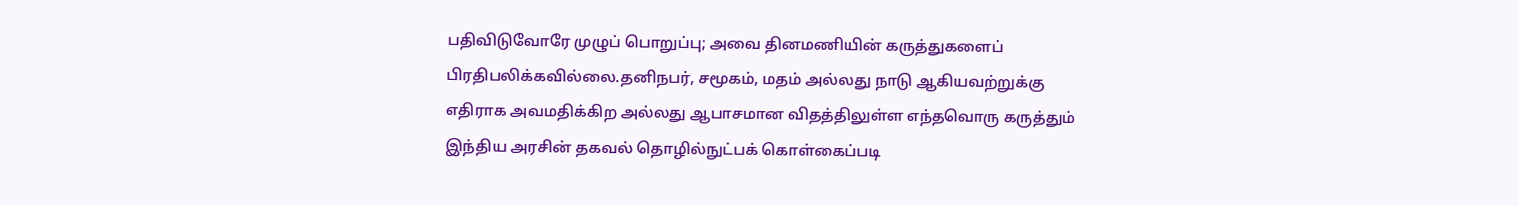பதிவிடுவோரே முழுப் பொறுப்பு; அவை தினமணியின் கருத்துகளைப் பிரதிபலிக்கவில்லை.தனிநபர், சமூகம், மதம் அல்லது நாடு ஆகியவற்றுக்கு எதிராக அவமதிக்கிற அல்லது ஆபாசமான விதத்திலுள்ள எந்தவொரு கருத்தும் இந்திய அரசின் தகவல் தொழில்நுட்பக் கொள்கைப்படி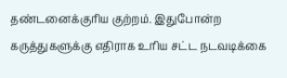தண்டனைக்குரிய குற்றம். இதுபோன்ற கருத்துகளுக்கு எதிராக உரிய சட்ட நடவடிக்கை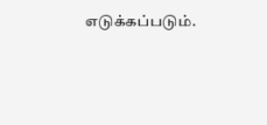எடுக்கப்படும்.